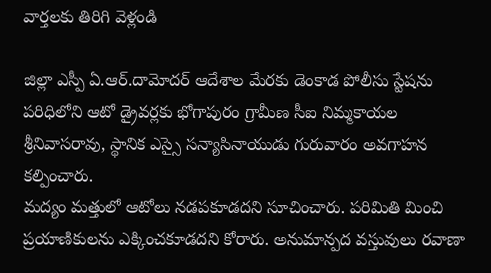వార్తలకు తిరిగి వెళ్లండి

జిల్లా ఎస్పీ ఏ.ఆర్.దామోదర్ ఆదేశాల మేరకు డెంకాడ పోలీసు స్టేషను పరిధిలోని ఆటో డ్రైవర్లకు భోగాపురం గ్రామీణ సీఐ నిమ్మకాయల శ్రీనివాసరావు, స్థానిక ఎస్సై సన్యాసినాయుడు గురువారం అవగాహన కల్పించారు.
మద్యం మత్తులో ఆటోలు నడపకూడదని సూచించారు. పరిమితి మించి ప్రయాణికులను ఎక్కించకూడదని కోరారు. అనుమాన్పద వస్తువులు రవాణా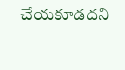చేయకూడదని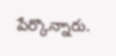పేర్కొన్నారు.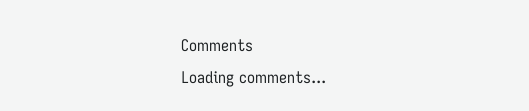Comments
Loading comments...